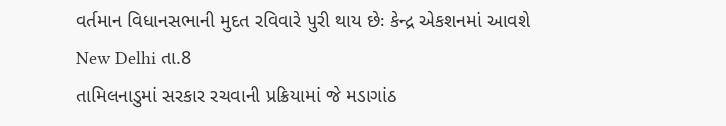વર્તમાન વિધાનસભાની મુદત રવિવારે પુરી થાય છેઃ કેન્દ્ર એકશનમાં આવશે
New Delhi તા.8
તામિલનાડુમાં સરકાર રચવાની પ્રક્રિયામાં જે મડાગાંઠ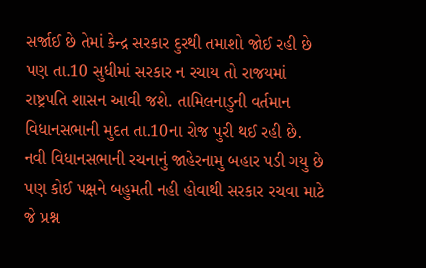સર્જાઈ છે તેમાં કેન્દ્ર સરકાર દુરથી તમાશો જોઈ રહી છે પણ તા.10 સુધીમાં સરકાર ન રચાય તો રાજયમાં રાષ્ટ્રપતિ શાસન આવી જશે. તામિલનાડુની વર્તમાન વિધાનસભાની મુદત તા.10ના રોજ પુરી થઈ રહી છે.
નવી વિધાનસભાની રચનાનું જાહેરનામુ બહાર પડી ગયુ છે પણ કોઈ પક્ષને બહુમતી નહી હોવાથી સરકાર રચવા માટે જે પ્રશ્ન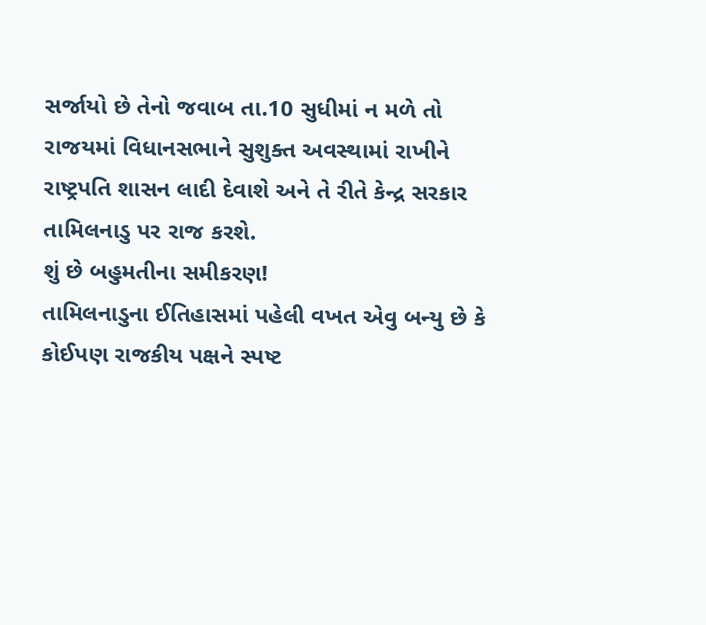સર્જાયો છે તેનો જવાબ તા.10 સુધીમાં ન મળે તો રાજયમાં વિધાનસભાને સુશુક્ત અવસ્થામાં રાખીને રાષ્ટ્રપતિ શાસન લાદી દેવાશે અને તે રીતે કેન્દ્ર સરકાર તામિલનાડુ પર રાજ કરશે.
શું છે બહુમતીના સમીકરણ!
તામિલનાડુના ઈતિહાસમાં પહેલી વખત એવુ બન્યુ છે કે કોઈપણ રાજકીય પક્ષને સ્પષ્ટ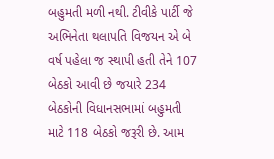બહુમતી મળી નથી. ટીવીકે પાર્ટી જે અભિનેતા થલાપતિ વિજયન એ બે વર્ષ પહેલા જ સ્થાપી હતી તેને 107 બેઠકો આવી છે જયારે 234 બેઠકોની વિધાનસભામાં બહુમતી માટે 118 બેઠકો જરૂરી છે. આમ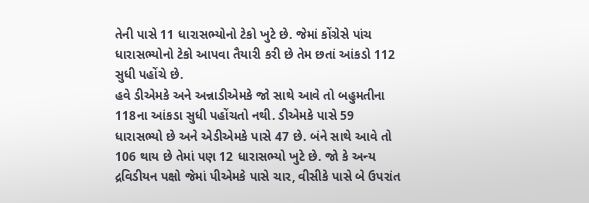તેની પાસે 11 ધારાસભ્યોનો ટેકો ખુટે છે. જેમાં કોંગ્રેસે પાંચ ધારાસભ્યોનો ટેકો આપવા તૈયારી કરી છે તેમ છતાં આંકડો 112 સુધી પહોંચે છે.
હવે ડીએમકે અને અન્નાડીએમકે જો સાથે આવે તો બહુમતીના 118ના આંકડા સુધી પહોંચતો નથી. ડીએમકે પાસે 59 ધારાસભ્યો છે અને એડીએમકે પાસે 47 છે. બંને સાથે આવે તો 106 થાય છે તેમાં પણ 12 ધારાસભ્યો ખુટે છે. જો કે અન્ય દ્રવિડીયન પક્ષો જેમાં પીએમકે પાસે ચાર, વીસીકે પાસે બે ઉપરાંત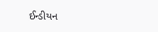ઈન્ડીયન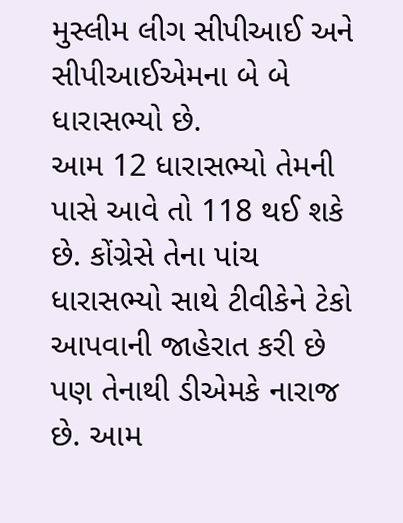મુસ્લીમ લીગ સીપીઆઈ અને સીપીઆઈએમના બે બે ધારાસભ્યો છે.
આમ 12 ધારાસભ્યો તેમની પાસે આવે તો 118 થઈ શકે છે. કોંગ્રેસે તેના પાંચ ધારાસભ્યો સાથે ટીવીકેને ટેકો આપવાની જાહેરાત કરી છે પણ તેનાથી ડીએમકે નારાજ છે. આમ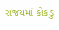રાજયમાં કોકડુ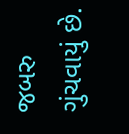જબરુ ગુંચવાયું છે.